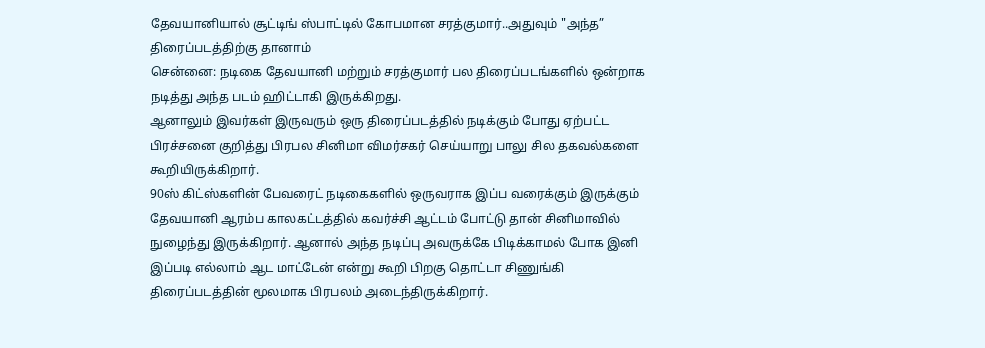தேவயானியால் சூட்டிங் ஸ்பாட்டில் கோபமான சரத்குமார்..அதுவும் "அந்த” திரைப்படத்திற்கு தானாம்
சென்னை: நடிகை தேவயானி மற்றும் சரத்குமார் பல திரைப்படங்களில் ஒன்றாக நடித்து அந்த படம் ஹிட்டாகி இருக்கிறது.
ஆனாலும் இவர்கள் இருவரும் ஒரு திரைப்படத்தில் நடிக்கும் போது ஏற்பட்ட பிரச்சனை குறித்து பிரபல சினிமா விமர்சகர் செய்யாறு பாலு சில தகவல்களை கூறியிருக்கிறார்.
90ஸ் கிட்ஸ்களின் பேவரைட் நடிகைகளில் ஒருவராக இப்ப வரைக்கும் இருக்கும் தேவயானி ஆரம்ப காலகட்டத்தில் கவர்ச்சி ஆட்டம் போட்டு தான் சினிமாவில் நுழைந்து இருக்கிறார். ஆனால் அந்த நடிப்பு அவருக்கே பிடிக்காமல் போக இனி இப்படி எல்லாம் ஆட மாட்டேன் என்று கூறி பிறகு தொட்டா சிணுங்கி திரைப்படத்தின் மூலமாக பிரபலம் அடைந்திருக்கிறார்.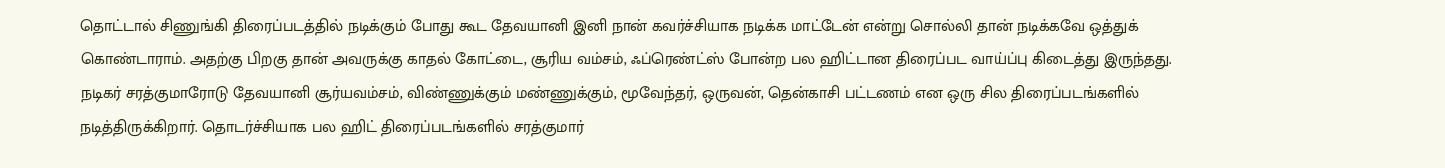தொட்டால் சிணுங்கி திரைப்படத்தில் நடிக்கும் போது கூட தேவயானி இனி நான் கவர்ச்சியாக நடிக்க மாட்டேன் என்று சொல்லி தான் நடிக்கவே ஒத்துக் கொண்டாராம். அதற்கு பிறகு தான் அவருக்கு காதல் கோட்டை, சூரிய வம்சம், ஃப்ரெண்ட்ஸ் போன்ற பல ஹிட்டான திரைப்பட வாய்ப்பு கிடைத்து இருந்தது.
நடிகர் சரத்குமாரோடு தேவயானி சூர்யவம்சம், விண்ணுக்கும் மண்ணுக்கும், மூவேந்தர், ஒருவன், தென்காசி பட்டணம் என ஒரு சில திரைப்படங்களில் நடித்திருக்கிறார். தொடர்ச்சியாக பல ஹிட் திரைப்படங்களில் சரத்குமார்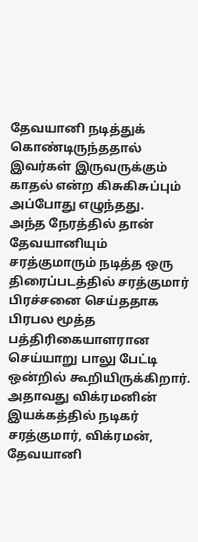தேவயானி நடித்துக் கொண்டிருந்ததால் இவர்கள் இருவருக்கும் காதல் என்ற கிசுகிசுப்பும் அப்போது எழுந்தது.
அந்த நேரத்தில் தான் தேவயானியும் சரத்குமாரும் நடித்த ஒரு திரைப்படத்தில் சரத்குமார் பிரச்சனை செய்ததாக பிரபல மூத்த பத்திரிகையாளரான செய்யாறு பாலு பேட்டி ஒன்றில் கூறியிருக்கிறார். அதாவது விக்ரமனின் இயக்கத்தில் நடிகர் சரத்குமார், விக்ரமன், தேவயானி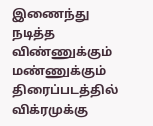இணைந்து நடித்த விண்ணுக்கும் மண்ணுக்கும் திரைப்படத்தில் விக்ரமுக்கு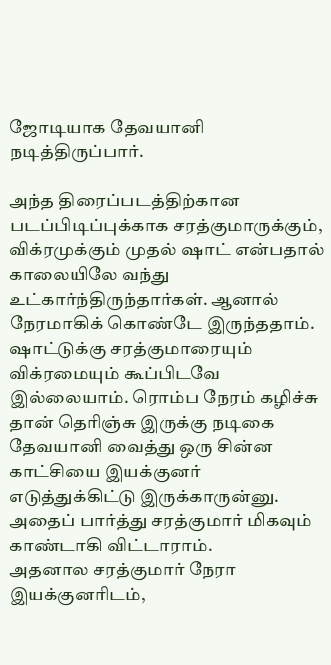ஜோடியாக தேவயானி நடித்திருப்பார்.

அந்த திரைப்படத்திற்கான படப்பிடிப்புக்காக சரத்குமாருக்கும், விக்ரமுக்கும் முதல் ஷாட் என்பதால் காலையிலே வந்து உட்கார்ந்திருந்தார்கள். ஆனால் நேரமாகிக் கொண்டே இருந்ததாம். ஷாட்டுக்கு சரத்குமாரையும் விக்ரமையும் கூப்பிடவே இல்லையாம். ரொம்ப நேரம் கழிச்சு தான் தெரிஞ்சு இருக்கு நடிகை தேவயானி வைத்து ஒரு சின்ன காட்சியை இயக்குனர் எடுத்துக்கிட்டு இருக்காருன்னு. அதைப் பார்த்து சரத்குமார் மிகவும் காண்டாகி விட்டாராம்.
அதனால சரத்குமார் நேரா இயக்குனரிடம்,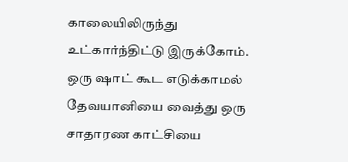காலையிலிருந்து உட்கார்ந்திட்டு இருக்கோம். ஒரு ஷாட் கூட எடுக்காமல் தேவயானியை வைத்து ஒரு சாதாரண காட்சியை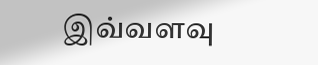இவ்வளவு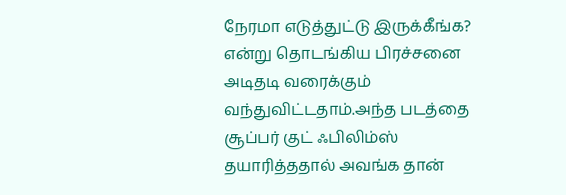நேரமா எடுத்துட்டு இருக்கீங்க? என்று தொடங்கிய பிரச்சனை அடிதடி வரைக்கும் வந்துவிட்டதாம்.அந்த படத்தை சூப்பர் குட் ஃபிலிம்ஸ் தயாரித்ததால் அவங்க தான்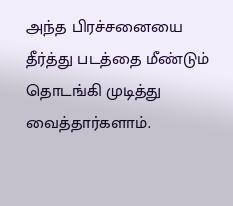அந்த பிரச்சனையை தீர்த்து படத்தை மீண்டும் தொடங்கி முடித்து வைத்தார்களாம்.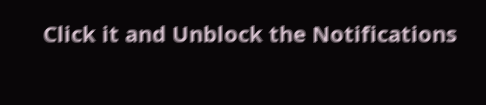Click it and Unblock the Notifications